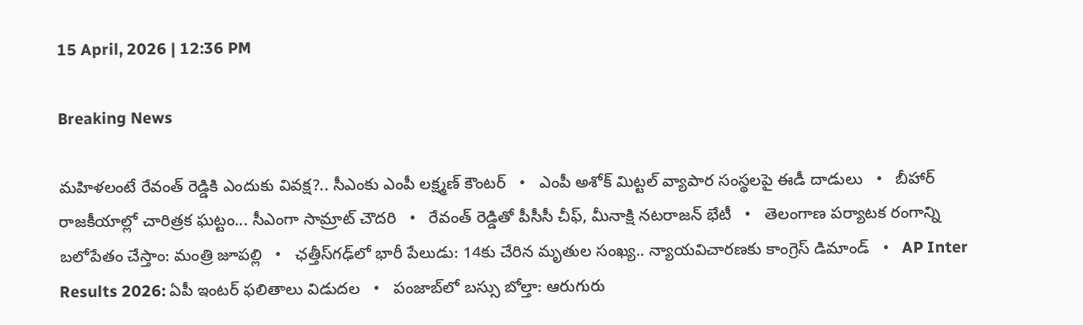15 April, 2026 | 12:36 PM

Breaking News

మహిళలంటే రేవంత్ రెడ్డికి ఎందుకు వివక్ష?.. సీఎంకు ఎంపీ లక్ష్మణ్ కౌంటర్   •   ఎంపీ అశోక్ మిట్టల్‌ వ్యాపార సంస్థలపై ఈడీ దాడులు   •   బీహార్ రాజకీయాల్లో చారిత్రక ఘట్టం... సీఎంగా సామ్రాట్‌ చౌదరి   •   రేవంత్‌ రెడ్డితో పీసీసీ చీఫ్, మీనాక్షి నటరాజన్ భేటీ   •   తెలంగాణ పర్యాటక రంగాన్ని బలోపేతం చేస్తాం: మంత్రి జూపల్లి   •   ఛత్తీస్‌గఢ్‌లో భారీ పేలుడు: 14కు చేరిన మృతుల సంఖ్య.. న్యాయవిచారణకు కాంగ్రెస్ డిమాండ్   •   AP Inter Results 2026: ఏపీ ఇంటర్ ఫలితాలు విడుదల   •   పంజాబ్‌లో బస్సు బోల్తా: ఆరుగురు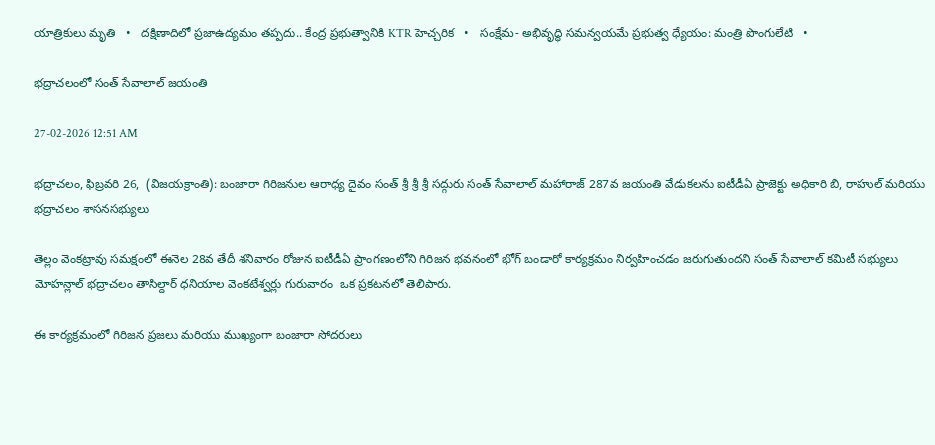యాత్రికులు మృతి   •   దక్షిణాదిలో ప్రజాఉద్యమం తప్పదు.. కేంద్ర ప్రభుత్వానికి KTR హెచ్చరిక   •   సంక్షేమ- అభివృద్ధి సమన్వయమే ప్రభుత్వ ధ్యేయం: మంత్రి పొంగులేటి   •

భద్రాచలంలో సంత్ సేవాలాల్ జయంతి

27-02-2026 12:51 AM

భద్రాచలం, ఫిబ్రవరి 26,  (విజయక్రాంతి): బంజారా గిరిజనుల ఆరాధ్య దైవం సంత్ శ్రీ శ్రీ శ్రీ సద్గురు సంత్ సేవాలాల్ మహారాజ్ 287వ జయంతి వేడుకలను ఐటీడీఏ ప్రాజెక్టు అధికారి బి, రాహుల్ మరియు భద్రాచలం శాసనసభ్యులు

తెల్లం వెంకట్రావు సమక్షంలో ఈనెల 28వ తేదీ శనివారం రోజున ఐటీడీఏ ప్రాంగణంలోని గిరిజన భవనంలో భోగ్ బండారో కార్యక్రమం నిర్వహించడం జరుగుతుందని సంత్ సేవాలాల్ కమిటీ సభ్యులు మోహన్లాల్ భద్రాచలం తాసిల్దార్ ధనియాల వెంకటేశ్వర్లు గురువారం  ఒక ప్రకటనలో తెలిపారు.

ఈ కార్యక్రమంలో గిరిజన ప్రజలు మరియు ముఖ్యంగా బంజారా సోదరులు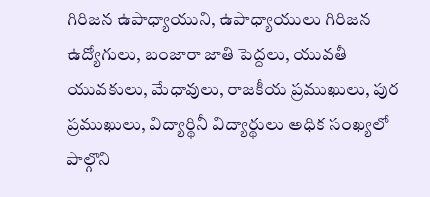గిరిజన ఉపాధ్యాయుని, ఉపాధ్యాయులు గిరిజన ఉద్యోగులు, బంజారా జాతి పెద్దలు, యువతీ యువకులు, మేధావులు, రాజకీయ ప్రముఖులు, పుర ప్రముఖులు, విద్యార్థినీ విద్యార్థులు అధిక సంఖ్యలో పాల్గొని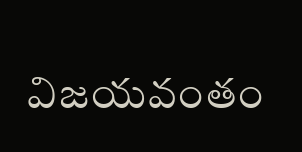విజయవంతం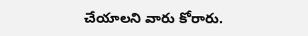చేయాలని వారు కోరారు.